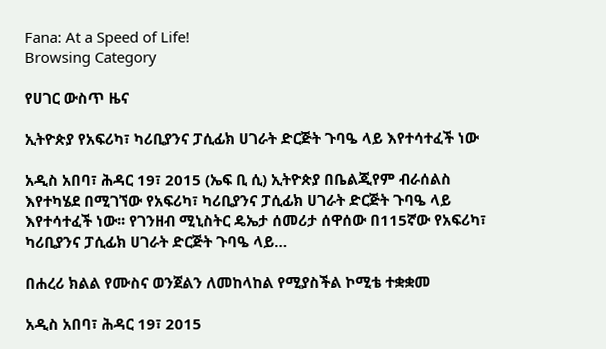Fana: At a Speed of Life!
Browsing Category

የሀገር ውስጥ ዜና

ኢትዮጵያ የአፍሪካ፣ ካሪቢያንና ፓሲፊክ ሀገራት ድርጅት ጉባዔ ላይ እየተሳተፈች ነው

አዲስ አበባ፣ ሕዳር 19፣ 2015 (ኤፍ ቢ ሲ) ኢትዮጵያ በቤልጂየም ብራሰልስ እየተካሄደ በሚገኘው የአፍሪካ፣ ካሪቢያንና ፓሲፊክ ሀገራት ድርጅት ጉባዔ ላይ እየተሳተፈች ነው፡፡ የገንዘብ ሚኒስትር ዴኤታ ሰመሪታ ሰዋሰው በ115ኛው የአፍሪካ፣ ካሪቢያንና ፓሲፊክ ሀገራት ድርጅት ጉባዔ ላይ…

በሐረሪ ክልል የሙስና ወንጀልን ለመከላከል የሚያስችል ኮሚቴ ተቋቋመ

አዲስ አበባ፣ ሕዳር 19፣ 2015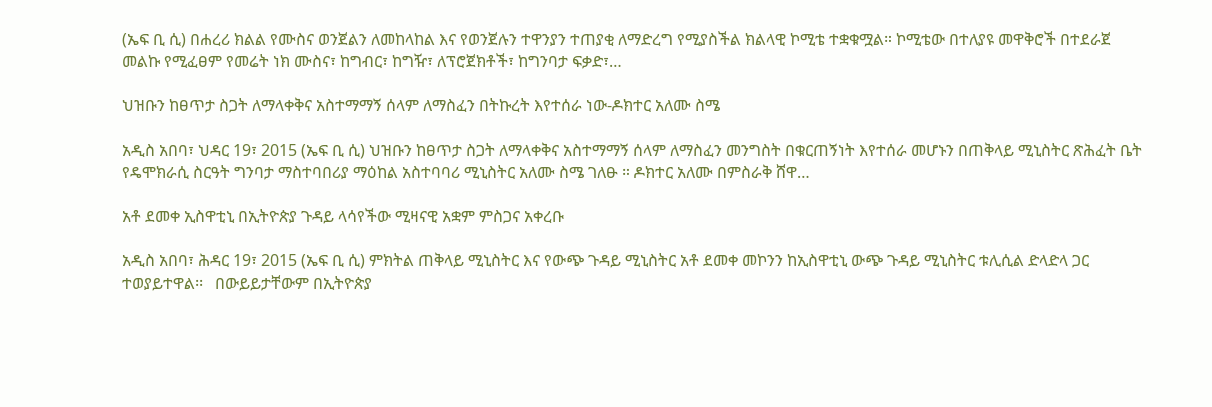(ኤፍ ቢ ሲ) በሐረሪ ክልል የሙስና ወንጀልን ለመከላከል እና የወንጀሉን ተዋንያን ተጠያቂ ለማድረግ የሚያስችል ክልላዊ ኮሚቴ ተቋቁሟል። ኮሚቴው በተለያዩ መዋቅሮች በተደራጀ መልኩ የሚፈፀም የመሬት ነክ ሙስና፣ ከግብር፣ ከግዥ፣ ለፕሮጀክቶች፣ ከግንባታ ፍቃድ፣…

ህዝቡን ከፀጥታ ስጋት ለማላቀቅና አስተማማኝ ሰላም ለማስፈን በትኩረት እየተሰራ ነው-ዶክተር አለሙ ስሜ

አዲስ አበባ፣ ህዳር 19፣ 2015 (ኤፍ ቢ ሲ) ህዝቡን ከፀጥታ ስጋት ለማላቀቅና አስተማማኝ ሰላም ለማስፈን መንግስት በቁርጠኝነት እየተሰራ መሆኑን በጠቅላይ ሚኒስትር ጽሕፈት ቤት የዴሞክራሲ ስርዓት ግንባታ ማስተባበሪያ ማዕከል አስተባባሪ ሚኒስትር አለሙ ስሜ ገለፁ ። ዶክተር አለሙ በምስራቅ ሸዋ…

አቶ ደመቀ ኢስዋቲኒ በኢትዮጵያ ጉዳይ ላሳየችው ሚዛናዊ አቋም ምስጋና አቀረቡ

አዲስ አበባ፣ ሕዳር 19፣ 2015 (ኤፍ ቢ ሲ) ምክትል ጠቅላይ ሚኒስትር እና የውጭ ጉዳይ ሚኒስትር አቶ ደመቀ መኮንን ከኢስዋቲኒ ውጭ ጉዳይ ሚኒስትር ቱሊሲል ድላድላ ጋር ተወያይተዋል፡፡   በውይይታቸውም በኢትዮጵያ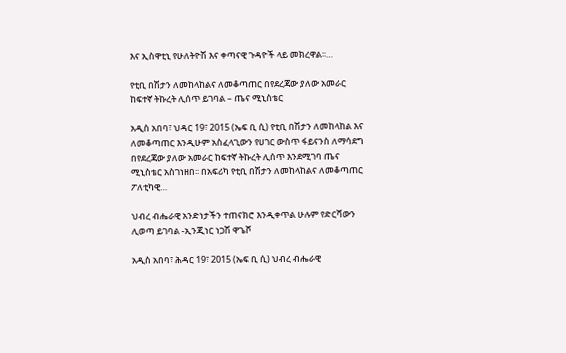እና ኢስዋቲኒ የሁለትዮሽ እና ቀጣናዊ ጉዳዮች ላይ መክረዋል፡፡…

የቲቢ በሽታን ለመከላከልና ለመቆጣጠር በየደረጃው ያለው አመራር ከፍተኛ ትኩረት ሊሰጥ ይገባል – ጤና ሚኒስቴር

አዲስ አበባ፣ ህዳር 19፣ 2015 (ኤፍ ቢ ሲ) የቲቢ በሽታን ለመከላከል እና ለመቆጣጠር እንዲሁም አስፈላጊውን የሀገር ውስጥ ፋይናንስ ለማሳደግ በየደረጃው ያለው አመራር ከፍተኛ ትኩረት ሊሰጥ እንደሚገባ ጤና ሚኒስቴር አስገነዘበ፡፡ በአፍሪካ የቲቢ በሽታን ለመከላከልና ለመቆጣጠር ፖለቲካዊ…

ህብረ ብሔራዊ አንድነታችን ተጠናክሮ እንዲቀጥል ሁሉም የድርሻውን ሊወጣ ይገባል -ኢንጂነር ነጋሽ ዋጌሾ

አዲስ አበባ፣ ሕዳር 19፣ 2015 (ኤፍ ቢ ሲ) ህብረ ብሔራዊ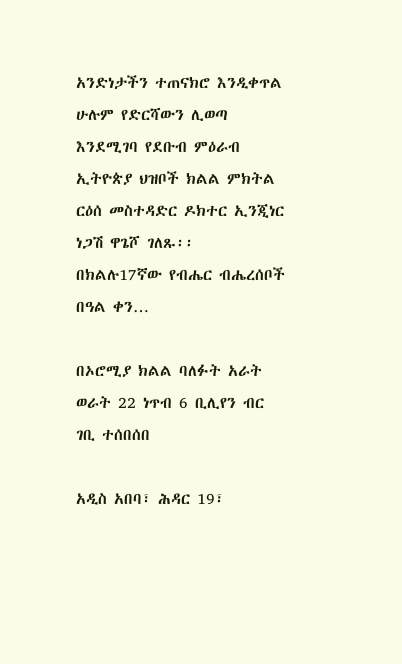አንድነታችን ተጠናክሮ እንዲቀጥል ሁሉም የድርሻውን ሊወጣ እንደሚገባ የደቡብ ምዕራብ ኢትዮጵያ ህዝቦች ክልል ምክትል ርዕሰ መስተዳድር ዶክተር ኢንጂነር ነጋሽ ዋጌሾ ገለጹ፡፡   በክልሉ17ኛው የብሔር ብሔረሰቦች በዓል ቀን…

በኦሮሚያ ክልል ባለፉት አራት ወራት 22 ነጥብ 6 ቢሊየን ብር ገቢ ተሰበሰበ

አዲስ አበባ፣ ሕዳር 19፣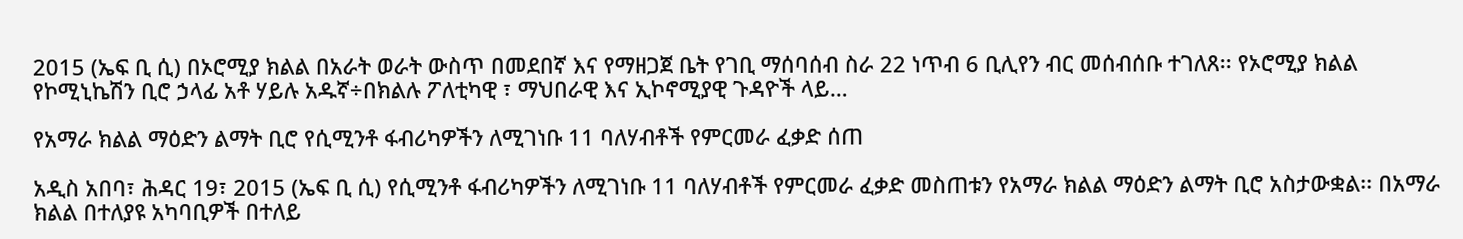2015 (ኤፍ ቢ ሲ) በኦሮሚያ ክልል በአራት ወራት ውስጥ በመደበኛ እና የማዘጋጀ ቤት የገቢ ማሰባሰብ ስራ 22 ነጥብ 6 ቢሊየን ብር መሰብሰቡ ተገለጸ፡፡ የኦሮሚያ ክልል የኮሚኒኬሽን ቢሮ ኃላፊ አቶ ሃይሉ አዱኛ÷በክልሉ ፖለቲካዊ ፣ ማህበራዊ እና ኢኮኖሚያዊ ጉዳዮች ላይ…

የአማራ ክልል ማዕድን ልማት ቢሮ የሲሚንቶ ፋብሪካዎችን ለሚገነቡ 11 ባለሃብቶች የምርመራ ፈቃድ ሰጠ

አዲስ አበባ፣ ሕዳር 19፣ 2015 (ኤፍ ቢ ሲ) የሲሚንቶ ፋብሪካዎችን ለሚገነቡ 11 ባለሃብቶች የምርመራ ፈቃድ መስጠቱን የአማራ ክልል ማዕድን ልማት ቢሮ አስታውቋል፡፡ በአማራ ክልል በተለያዩ አካባቢዎች በተለይ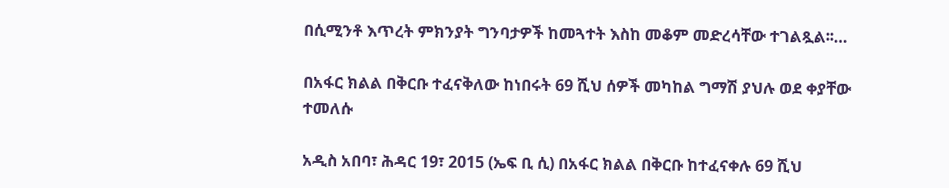በሲሚንቶ እጥረት ምክንያት ግንባታዎች ከመጓተት እስከ መቆም መድረሳቸው ተገልጿል፡፡…

በአፋር ክልል በቅርቡ ተፈናቅለው ከነበሩት 69 ሺህ ሰዎች መካከል ግማሽ ያህሉ ወደ ቀያቸው ተመለሱ

አዲስ አበባ፣ ሕዳር 19፣ 2015 (ኤፍ ቢ ሲ) በአፋር ክልል በቅርቡ ከተፈናቀሉ 69 ሺህ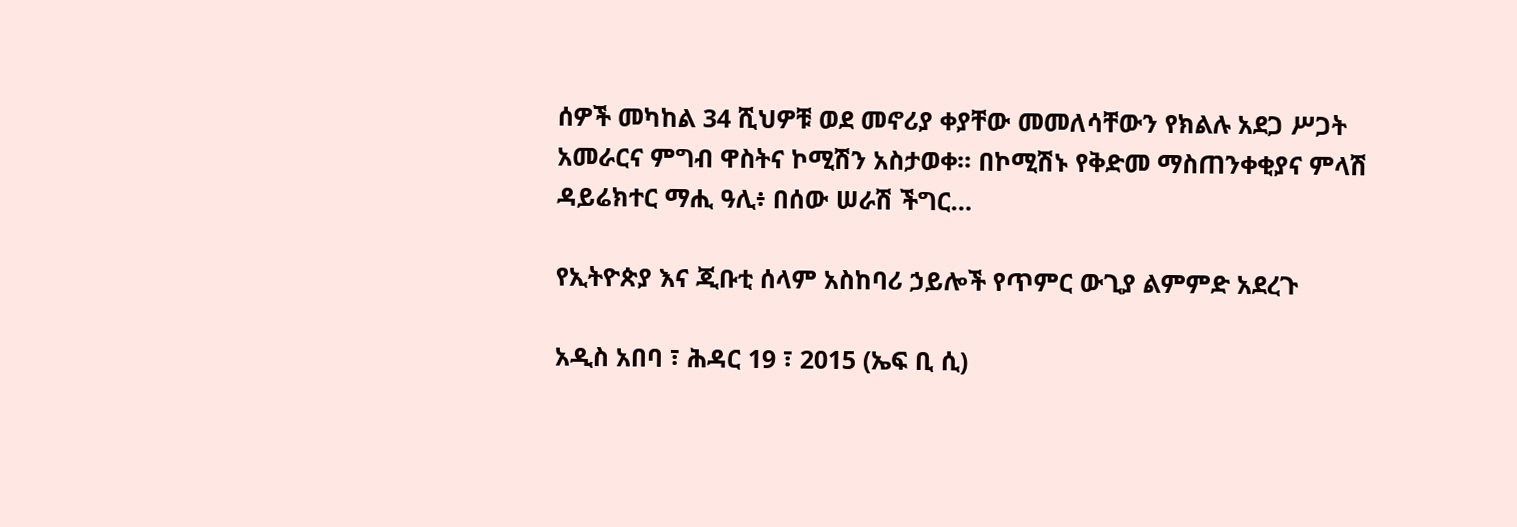ሰዎች መካከል 34 ሺህዎቹ ወደ መኖሪያ ቀያቸው መመለሳቸውን የክልሉ አደጋ ሥጋት አመራርና ምግብ ዋስትና ኮሚሽን አስታወቀ። በኮሚሽኑ የቅድመ ማስጠንቀቂያና ምላሽ ዳይሬክተር ማሒ ዓሊ፥ በሰው ሠራሽ ችግር…

የኢትዮጵያ እና ጂቡቲ ሰላም አስከባሪ ኃይሎች የጥምር ውጊያ ልምምድ አደረጉ

አዲስ አበባ ፣ ሕዳር 19 ፣ 2015 (ኤፍ ቢ ሲ)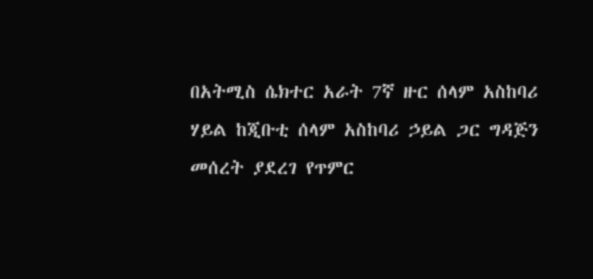በአትሚስ ሴክተር አራት 7ኛ ዙር ሰላም አስከባሪ ሃይል ከጂቡቲ ሰላም አስከባሪ ኃይል ጋር ግዳጅን መሰረት ያደረገ የጥምር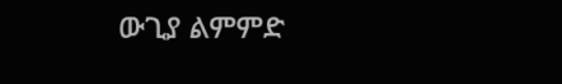ውጊያ ልምምድ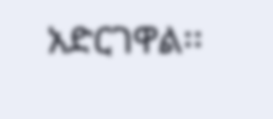አድርገዋል፡፡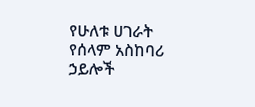የሁለቱ ሀገራት የሰላም አስከባሪ ኃይሎች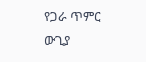የጋራ ጥምር ውጊያ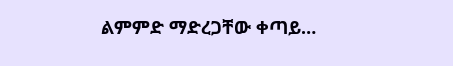ልምምድ ማድረጋቸው ቀጣይ…